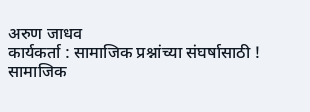अरुण जाधव
कार्यकर्ता : सामाजिक प्रश्नांच्या संघर्षासाठी !
सामाजिक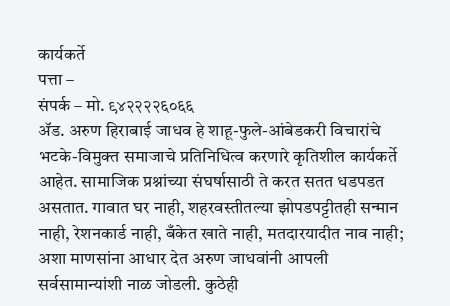कार्यकर्ते
पत्ता –
संपर्क – मो. ९४२२२२६०६६
ॲड. अरुण हिराबाई जाधव हे शाहू-फुले-आंबेडकरी विचारांचे भटके-विमुक्त समाजाचे प्रतिनिधित्व करणारे कृतिशील कार्यकर्ते आहेत. सामाजिक प्रश्नांच्या संघर्षासाठी ते करत सतत धडपडत असतात. गावात घर नाही, शहरवस्तीतल्या झोपडपट्टीतही सन्मान नाही, रेशनकार्ड नाही, बँकेत खाते नाही, मतदारयादीत नाव नाही; अशा माणसांना आधार देत अरुण जाधवांनी आपली सर्वसामान्यांशी नाळ जोडली. कुठेही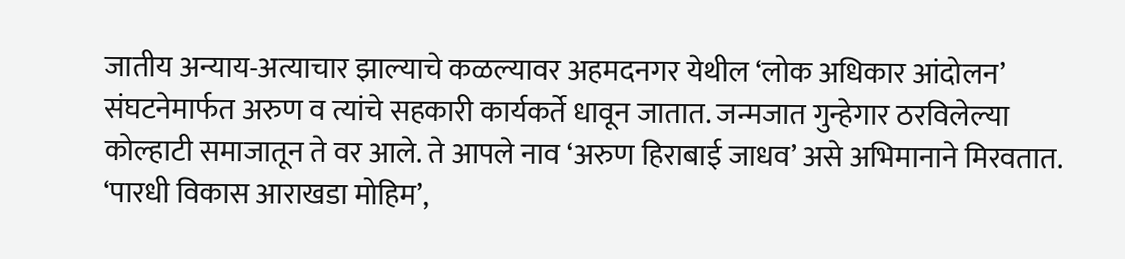जातीय अन्याय-अत्याचार झाल्याचे कळल्यावर अहमदनगर येथील ‘लोक अधिकार आंदोलन’ संघटनेमार्फत अरुण व त्यांचे सहकारी कार्यकर्ते धावून जातात. जन्मजात गुन्हेगार ठरविलेल्या कोल्हाटी समाजातून ते वर आले. ते आपले नाव ‘अरुण हिराबाई जाधव’ असे अभिमानाने मिरवतात. ‘पारधी विकास आराखडा मोहिम’,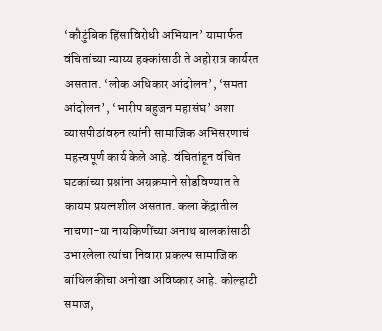‘कौटुंबिक हिंसाविरोधी अभियान’ यामार्फत वंचितांच्या न्याय्य हक्कांसाठी ते अहोरात्र कार्यरत असतात. ‘लोक अधिकार आंदोलन’, ‘समता आंदोलन’, ‘भारीप बहुजन महासंघ’ अशा व्यासपीठांवरुन त्यांनी सामाजिक अभिसरणाचं महत्त्वपूर्ण कार्य केले आहे. वंचितांहून वंचित घटकांच्या प्रश्नांना अग्रक्रमाने सोडविण्यात ते कायम प्रयत्नशील असतात. कला केंद्रातील नाचणा-या नायकिणींच्या अनाथ बालकांसाठी उभारलेला त्यांचा निवारा प्रकल्प सामाजिक बांधिलकीचा अनोखा अविष्कार आहे. कोल्हाटी समाज,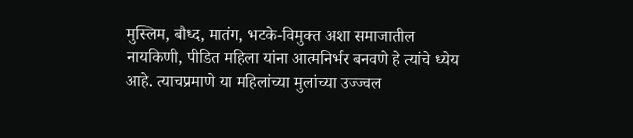मुस्लिम, बौध्द, मातंग, भटके-विमुक्त अशा समाजातील नायकिणी, पीडित महिला यांना आत्मनिर्भर बनवणे हे त्यांचे ध्येय आहे. त्याचप्रमाणे या महिलांच्या मुलांच्या उज्ज्वल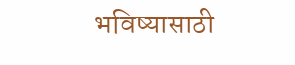भविष्यासाठी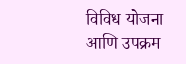विविध योजना आणि उपक्रम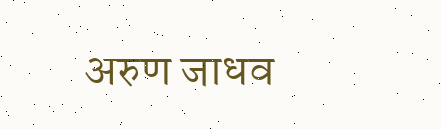अरुण जाधव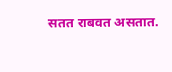सतत राबवत असतात.